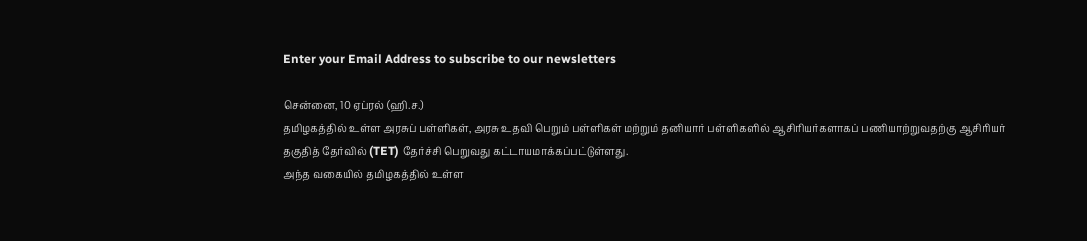Enter your Email Address to subscribe to our newsletters

சென்னை, 10 ஏப்ரல் (ஹி.ச.)
தமிழகத்தில் உள்ள அரசுப் பள்ளிகள், அரசு உதவி பெறும் பள்ளிகள் மற்றும் தனியார் பள்ளிகளில் ஆசிரியர்களாகப் பணியாற்றுவதற்கு ஆசிரியர் தகுதித் தேர்வில் (TET) தேர்ச்சி பெறுவது கட்டாயமாக்கப்பட்டுள்ளது.
அந்த வகையில் தமிழகத்தில் உள்ள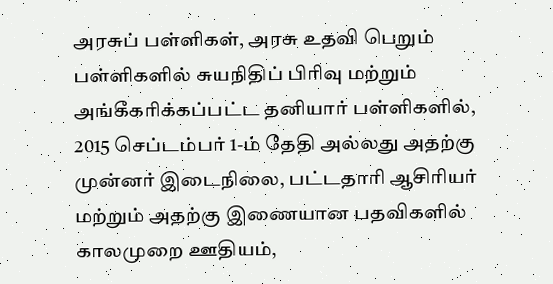அரசுப் பள்ளிகள், அரசு உதவி பெறும் பள்ளிகளில் சுயநிதிப் பிரிவு மற்றும் அங்கீகரிக்கப்பட்ட தனியார் பள்ளிகளில், 2015 செப்டம்பர் 1-ம் தேதி அல்லது அதற்கு முன்னர் இடைநிலை, பட்டதாரி ஆசிரியர் மற்றும் அதற்கு இணையான பதவிகளில் காலமுறை ஊதியம்,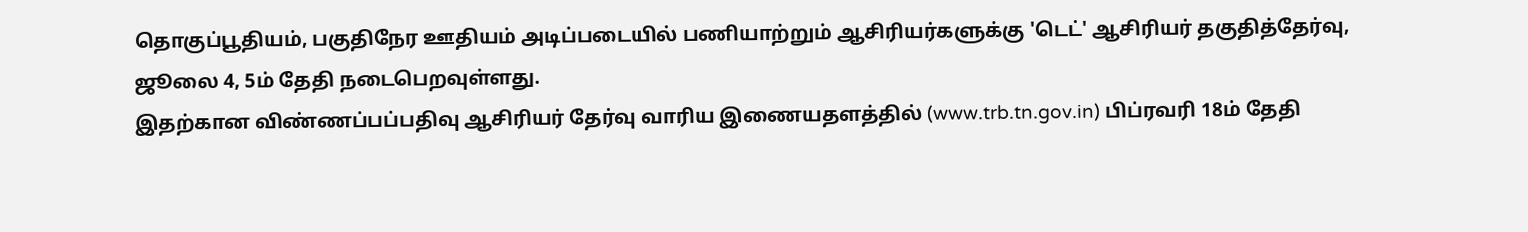தொகுப்பூதியம், பகுதிநேர ஊதியம் அடிப்படையில் பணியாற்றும் ஆசிரியர்களுக்கு 'டெட்' ஆசிரியர் தகுதித்தேர்வு, ஜூலை 4, 5ம் தேதி நடைபெறவுள்ளது.
இதற்கான விண்ணப்பப்பதிவு ஆசிரியர் தேர்வு வாரிய இணையதளத்தில் (www.trb.tn.gov.in) பிப்ரவரி 18ம் தேதி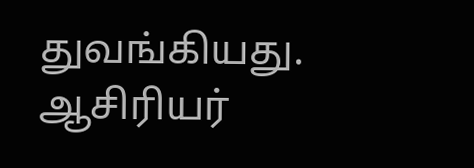துவங்கியது. ஆசிரியர்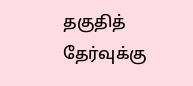தகுதித் தேர்வுக்கு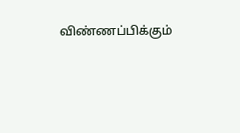விண்ணப்பிக்கும்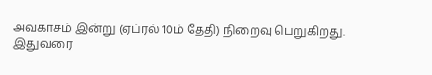அவகாசம் இன்று (ஏப்ரல் 10ம் தேதி) நிறைவு பெறுகிறது.
இதுவரை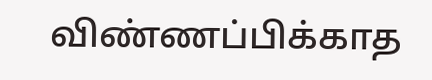விண்ணப்பிக்காத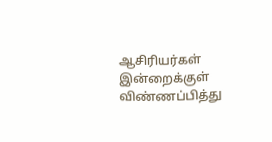ஆசிரியர்கள் இன்றைக்குள் விண்ணப்பித்து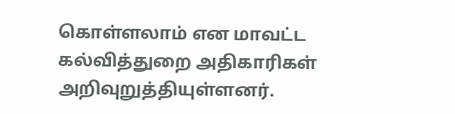கொள்ளலாம் என மாவட்ட கல்வித்துறை அதிகாரிகள் அறிவுறுத்தியுள்ளனர்.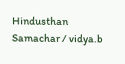Hindusthan Samachar / vidya.b